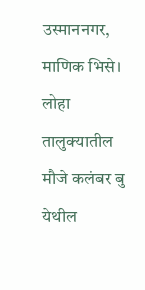उस्माननगर, माणिक भिसे। लोहा तालुक्यातील मौजे कलंबर बु येथील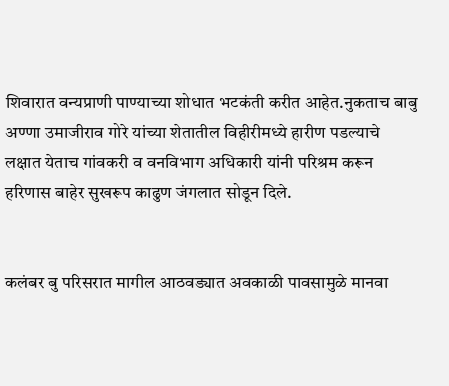शिवारात वन्यप्राणी पाण्याच्या शोधात भटकंती करीत आहेत.नुकताच बाबु अण्णा उमाजीराव गोरे यांच्या शेतातील विहीरीमध्ये हारीण पडल्याचे लक्षात येताच गांवकरी व वनविभाग अधिकारी यांनी परिश्रम करून हरिणास बाहेर सुखरूप काढुण जंगलात सोडून दिले.


कलंबर बु परिसरात मागील आठवड्यात अवकाळी पावसामुळे मानवा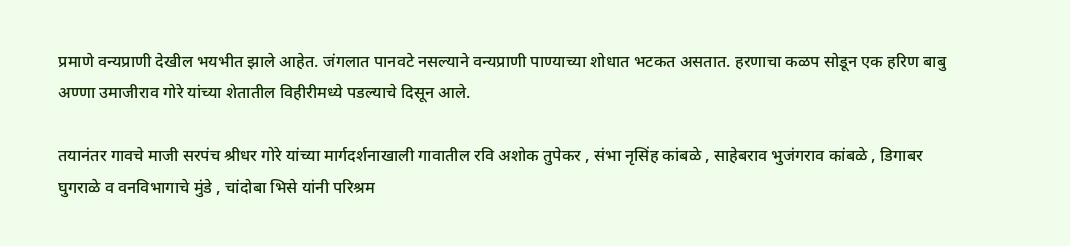प्रमाणे वन्यप्राणी देखील भयभीत झाले आहेत. जंगलात पानवटे नसल्याने वन्यप्राणी पाण्याच्या शोधात भटकत असतात. हरणाचा कळप सोडून एक हरिण बाबु अण्णा उमाजीराव गोरे यांच्या शेतातील विहीरीमध्ये पडल्याचे दिसून आले.

तयानंतर गावचे माजी सरपंच श्रीधर गोरे यांच्या मार्गदर्शनाखाली गावातील रवि अशोक तुपेकर , संभा नृसिंह कांबळे , साहेबराव भुजंगराव कांबळे , डिगाबर घुगराळे व वनविभागाचे मुंडे , चांदोबा भिसे यांनी परिश्रम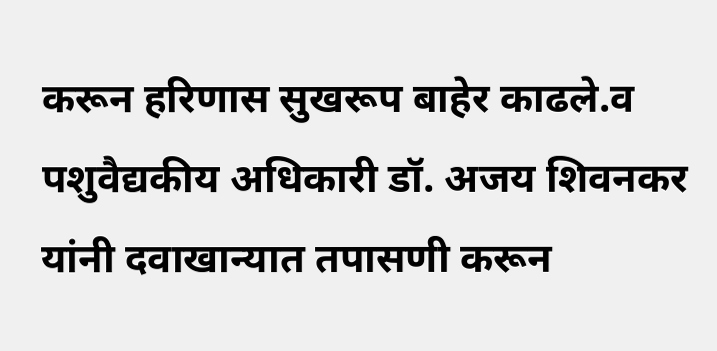करून हरिणास सुखरूप बाहेर काढले.व पशुवैद्यकीय अधिकारी डॉ. अजय शिवनकर यांनी दवाखान्यात तपासणी करून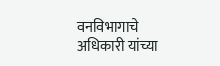वनविभागाचे अधिकारी यांच्या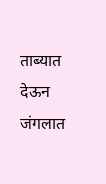ताब्यात देऊन जंगलात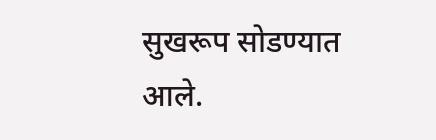सुखरूप सोडण्यात आले.